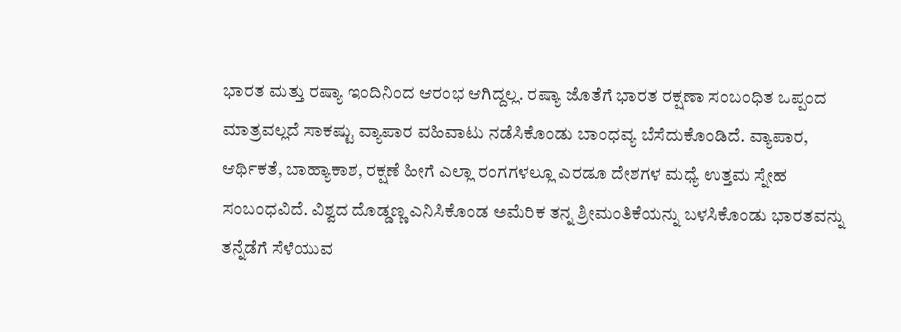ಭಾರತ ಮತ್ತು ರಷ್ಯಾ ಇಂದಿನಿಂದ ಆರಂಭ ಆಗಿದ್ದಲ್ಲ. ರಷ್ಯಾ ಜೊತೆಗೆ ಭಾರತ ರಕ್ಷಣಾ ಸಂಬಂಧಿತ ಒಪ್ಪಂದ ಮಾತ್ರವಲ್ಲದೆ ಸಾಕಷ್ಟು ವ್ಯಾಪಾರ ವಹಿವಾಟು ನಡೆಸಿಕೊಂಡು ಬಾಂಧವ್ಯ ಬೆಸೆದುಕೊಂಡಿದೆ. ವ್ಯಾಪಾರ, ಆರ್ಥಿಕತೆ, ಬಾಹ್ಯಾಕಾಶ, ರಕ್ಷಣೆ ಹೀಗೆ ಎಲ್ಲಾ ರಂಗಗಳಲ್ಲೂ ಎರಡೂ ದೇಶಗಳ ಮಧ್ಯೆ ಉತ್ತಮ ಸ್ನೇಹ ಸಂಬಂಧವಿದೆ. ವಿಶ್ವದ ದೊಡ್ಡಣ್ಣ ಎನಿಸಿಕೊಂಡ ಅಮೆರಿಕ ತನ್ನ ಶ್ರೀಮಂತಿಕೆಯನ್ನು ಬಳಸಿಕೊಂಡು ಭಾರತವನ್ನು ತನ್ನೆಡೆಗೆ ಸೆಳೆಯುವ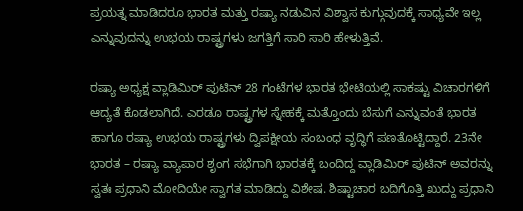ಪ್ರಯತ್ನ ಮಾಡಿದರೂ ಭಾರತ ಮತ್ತು ರಷ್ಯಾ ನಡುವಿನ ವಿಶ್ವಾಸ ಕುಗ್ಗುವುದಕ್ಕೆ ಸಾಧ್ಯವೇ ಇಲ್ಲ ಎನ್ನುವುದನ್ನು ಉಭಯ ರಾಷ್ಟ್ರಗಳು ಜಗತ್ತಿಗೆ ಸಾರಿ ಸಾರಿ ಹೇಳುತ್ತಿವೆ.

ರಷ್ಯಾ ಅಧ್ಯಕ್ಷ ವ್ಲಾಡಿಮಿರ್ ಪುಟಿನ್ 28 ಗಂಟೆಗಳ ಭಾರತ ಭೇಟಿಯಲ್ಲಿ ಸಾಕಷ್ಟು ವಿಚಾರಗಳಿಗೆ ಆದ್ಯತೆ ಕೊಡಲಾಗಿದೆ. ಎರಡೂ ರಾಷ್ಟ್ರಗಳ ಸ್ನೇಹಕ್ಕೆ ಮತ್ತೊಂದು ಬೆಸುಗೆ ಎನ್ನುವಂತೆ ಭಾರತ ಹಾಗೂ ರಷ್ಯಾ ಉಭಯ ರಾಷ್ಟ್ರಗಳು ದ್ವಿಪಕ್ಷೀಯ ಸಂಬಂಧ ವೃದ್ಧಿಗೆ ಪಣತೊಟ್ಟಿದ್ದಾರೆ. 23ನೇ ಭಾರತ – ರಷ್ಯಾ ವ್ಯಾಪಾರ ಶೃಂಗ ಸಭೆಗಾಗಿ ಭಾರತಕ್ಕೆ ಬಂದಿದ್ದ ವ್ಲಾಡಿಮಿರ್ ಪುಟಿನ್ ಅವರನ್ನು ಸ್ವತಃ ಪ್ರಧಾನಿ ಮೋದಿಯೇ ಸ್ವಾಗತ ಮಾಡಿದ್ದು ವಿಶೇಷ. ಶಿಷ್ಟಾಚಾರ ಬದಿಗೊತ್ತಿ ಖುದ್ದು ಪ್ರಧಾನಿ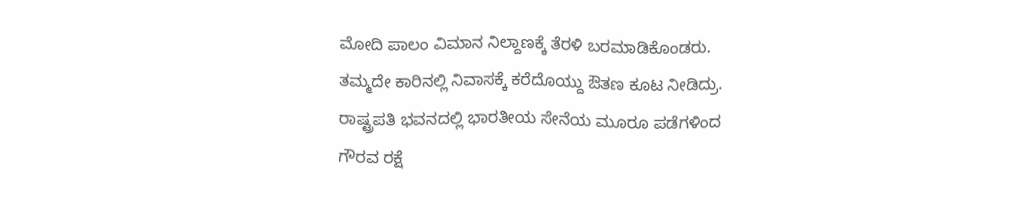ಮೋದಿ ಪಾಲಂ ವಿಮಾನ ನಿಲ್ದಾಣಕ್ಕೆ ತೆರಳಿ ಬರಮಾಡಿಕೊಂಡರು. ತಮ್ಮದೇ ಕಾರಿನಲ್ಲಿ ನಿವಾಸಕ್ಕೆ ಕರೆದೊಯ್ದು ಔತಣ ಕೂಟ ನೀಡಿದ್ರು. ರಾಷ್ಟ್ರಪತಿ ಭವನದಲ್ಲಿ ಭಾರತೀಯ ಸೇನೆಯ ಮೂರೂ ಪಡೆಗಳಿಂದ ಗೌರವ ರಕ್ಷೆ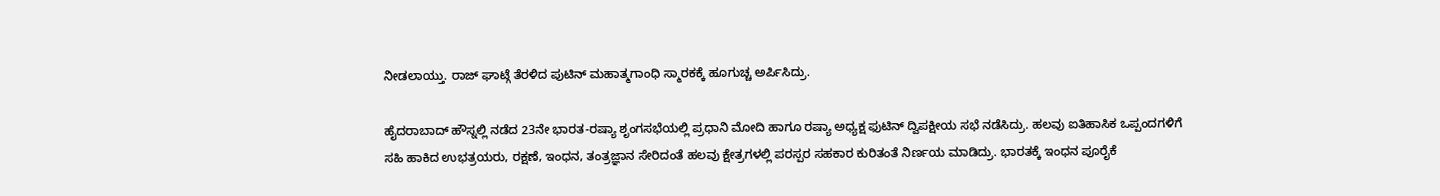ನೀಡಲಾಯ್ತು. ರಾಜ್ ಘಾಟ್ಗೆ ತೆರಳಿದ ಪುಟಿನ್ ಮಹಾತ್ಮಗಾಂಧಿ ಸ್ಮಾರಕಕ್ಕೆ ಹೂಗುಚ್ಚ ಅರ್ಪಿಸಿದ್ರು.

ಹೈದರಾಬಾದ್ ಹೌಸ್ನಲ್ಲಿ ನಡೆದ 23ನೇ ಭಾರತ-ರಷ್ಯಾ ಶೃಂಗಸಭೆಯಲ್ಲಿ ಪ್ರಧಾನಿ ಮೋದಿ ಹಾಗೂ ರಷ್ಯಾ ಅಧ್ಯಕ್ಷ ಫುಟಿನ್ ದ್ವಿಪಕ್ಷೀಯ ಸಭೆ ನಡೆಸಿದ್ರು. ಹಲವು ಐತಿಹಾಸಿಕ ಒಪ್ಪಂದಗಳಿಗೆ ಸಹಿ ಹಾಕಿದ ಉಭತ್ರಯರು, ರಕ್ಷಣೆ, ಇಂಧನ, ತಂತ್ರಜ್ಞಾನ ಸೇರಿದಂತೆ ಹಲವು ಕ್ಷೇತ್ರಗಳಲ್ಲಿ ಪರಸ್ಪರ ಸಹಕಾರ ಕುರಿತಂತೆ ನಿರ್ಣಯ ಮಾಡಿದ್ರು. ಭಾರತಕ್ಕೆ ಇಂಧನ ಪೂರೈಕೆ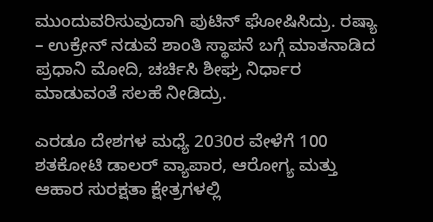ಮುಂದುವರಿಸುವುದಾಗಿ ಪುಟಿನ್ ಘೋಷಿಸಿದ್ರು. ರಷ್ಯಾ – ಉಕ್ರೇನ್ ನಡುವೆ ಶಾಂತಿ ಸ್ಥಾಪನೆ ಬಗ್ಗೆ ಮಾತನಾಡಿದ ಪ್ರಧಾನಿ ಮೋದಿ, ಚರ್ಚಿಸಿ ಶೀಘ್ರ ನಿರ್ಧಾರ ಮಾಡುವಂತೆ ಸಲಹೆ ನೀಡಿದ್ರು.

ಎರಡೂ ದೇಶಗಳ ಮಧ್ಯೆ 2030ರ ವೇಳೆಗೆ 100 ಶತಕೋಟಿ ಡಾಲರ್ ವ್ಯಾಪಾರ, ಆರೋಗ್ಯ ಮತ್ತು ಆಹಾರ ಸುರಕ್ಷತಾ ಕ್ಷೇತ್ರಗಳಲ್ಲಿ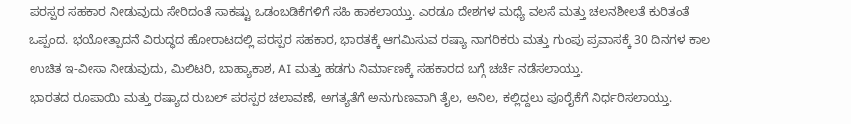ಪರಸ್ಪರ ಸಹಕಾರ ನೀಡುವುದು ಸೇರಿದಂತೆ ಸಾಕಷ್ಟು ಒಡಂಬಡಿಕೆಗಳಿಗೆ ಸಹಿ ಹಾಕಲಾಯ್ತು. ಎರಡೂ ದೇಶಗಳ ಮಧ್ಯೆ ವಲಸೆ ಮತ್ತು ಚಲನಶೀಲತೆ ಕುರಿತಂತೆ ಒಪ್ಪಂದ. ಭಯೋತ್ಪಾದನೆ ವಿರುದ್ಧದ ಹೋರಾಟದಲ್ಲಿ ಪರಸ್ಪರ ಸಹಕಾರ, ಭಾರತಕ್ಕೆ ಆಗಮಿಸುವ ರಷ್ಯಾ ನಾಗರಿಕರು ಮತ್ತು ಗುಂಪು ಪ್ರವಾಸಕ್ಕೆ 30 ದಿನಗಳ ಕಾಲ ಉಚಿತ ಇ-ವೀಸಾ ನೀಡುವುದು, ಮಿಲಿಟರಿ, ಬಾಹ್ಯಾಕಾಶ, AI ಮತ್ತು ಹಡಗು ನಿರ್ಮಾಣಕ್ಕೆ ಸಹಕಾರದ ಬಗ್ಗೆ ಚರ್ಚೆ ನಡೆಸಲಾಯ್ತು.
ಭಾರತದ ರೂಪಾಯಿ ಮತ್ತು ರಷ್ಯಾದ ರುಬಲ್ ಪರಸ್ಪರ ಚಲಾವಣೆ, ಅಗತ್ಯತೆಗೆ ಅನುಗುಣವಾಗಿ ತೈಲ, ಅನಿಲ, ಕಲ್ಲಿದ್ದಲು ಪೂರೈಕೆಗೆ ನಿರ್ಧರಿಸಲಾಯ್ತು.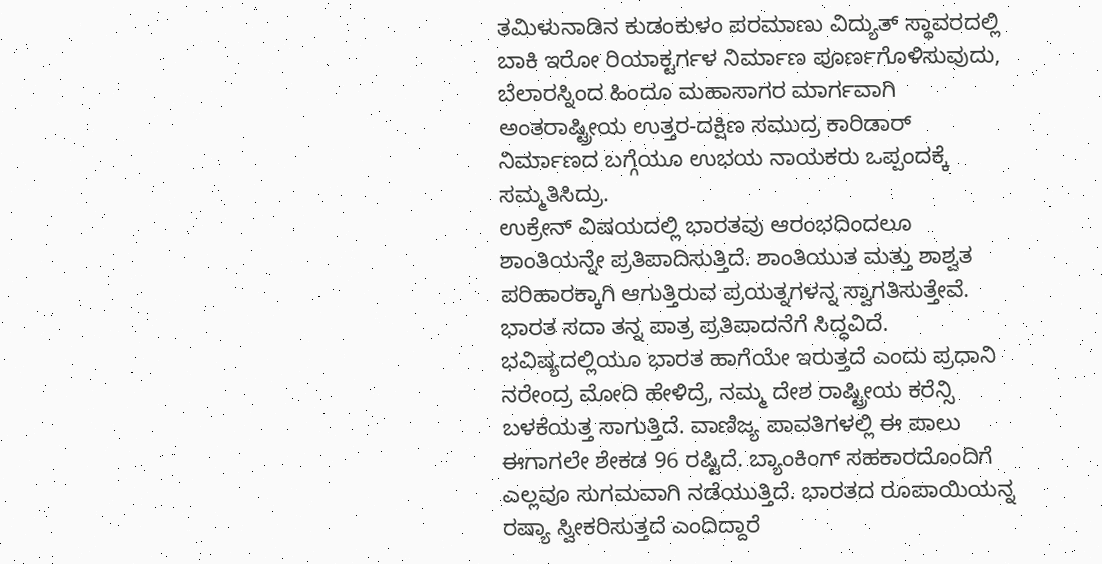ತಮಿಳುನಾಡಿನ ಕುಡಂಕುಳಂ ಪರಮಾಣು ವಿದ್ಯುತ್ ಸ್ಥಾವರದಲ್ಲಿ ಬಾಕಿ ಇರೋ ರಿಯಾಕ್ಟರ್ಗಳ ನಿರ್ಮಾಣ ಪೂರ್ಣಗೊಳಿಸುವುದು, ಬೆಲಾರಸ್ನಿಂದ ಹಿಂದೂ ಮಹಾಸಾಗರ ಮಾರ್ಗವಾಗಿ ಅಂತರಾಷ್ಟ್ರೀಯ ಉತ್ತರ-ದಕ್ಷಿಣ ಸಮುದ್ರ ಕಾರಿಡಾರ್ ನಿರ್ಮಾಣದ ಬಗ್ಗೆಯೂ ಉಭಯ ನಾಯಕರು ಒಪ್ಪಂದಕ್ಕೆ ಸಮ್ಮತಿಸಿದ್ರು.
ಉಕ್ರೇನ್ ವಿಷಯದಲ್ಲಿ ಭಾರತವು ಆರಂಭದಿಂದಲೂ ಶಾಂತಿಯನ್ನೇ ಪ್ರತಿಪಾದಿಸುತ್ತಿದೆ. ಶಾಂತಿಯುತ ಮತ್ತು ಶಾಶ್ವತ ಪರಿಹಾರಕ್ಕಾಗಿ ಆಗುತ್ತಿರುವ ಪ್ರಯತ್ನಗಳನ್ನ ಸ್ವಾಗತಿಸುತ್ತೇವೆ. ಭಾರತ ಸದಾ ತನ್ನ ಪಾತ್ರ ಪ್ರತಿಪಾದನೆಗೆ ಸಿದ್ಧವಿದೆ. ಭವಿಷ್ಯದಲ್ಲಿಯೂ ಭಾರತ ಹಾಗೆಯೇ ಇರುತ್ತದೆ ಎಂದು ಪ್ರಧಾನಿ ನರೇಂದ್ರ ಮೋದಿ ಹೇಳಿದ್ರೆ, ನಮ್ಮ ದೇಶ ರಾಷ್ಟ್ರೀಯ ಕರೆನ್ಸಿ ಬಳಕೆಯತ್ತ ಸಾಗುತ್ತಿದೆ. ವಾಣಿಜ್ಯ ಪಾವತಿಗಳಲ್ಲಿ ಈ ಪಾಲು ಈಗಾಗಲೇ ಶೇಕಡ 96 ರಷ್ಟಿದೆ. ಬ್ಯಾಂಕಿಂಗ್ ಸಹಕಾರದೊಂದಿಗೆ ಎಲ್ಲವೂ ಸುಗಮವಾಗಿ ನಡೆಯುತ್ತಿದೆ. ಭಾರತದ ರೂಪಾಯಿಯನ್ನ ರಷ್ಯಾ ಸ್ವೀಕರಿಸುತ್ತದೆ ಎಂದಿದ್ದಾರೆ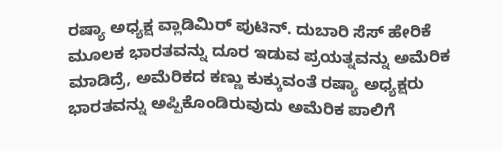ರಷ್ಯಾ ಅಧ್ಯಕ್ಷ ವ್ಲಾಡಿಮಿರ್ ಪುಟಿನ್. ದುಬಾರಿ ಸೆಸ್ ಹೇರಿಕೆ ಮೂಲಕ ಭಾರತವನ್ನು ದೂರ ಇಡುವ ಪ್ರಯತ್ನವನ್ನು ಅಮೆರಿಕ ಮಾಡಿದ್ರೆ, ಅಮೆರಿಕದ ಕಣ್ಣು ಕುಕ್ಕುವಂತೆ ರಷ್ಯಾ ಅಧ್ಯಕ್ಷರು ಭಾರತವನ್ನು ಅಪ್ಪಿಕೊಂಡಿರುವುದು ಅಮೆರಿಕ ಪಾಲಿಗೆ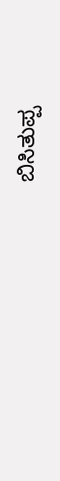ಬಿಸಿತುಪ್ಪ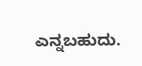ಎನ್ನಬಹುದು.